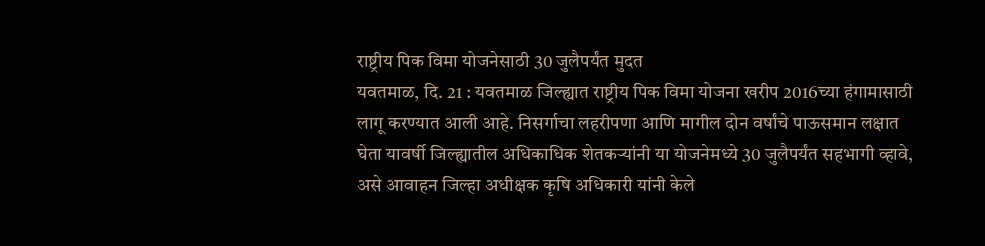राष्ट्रीय पिक विमा योजनेसाठी 30 जुलैपर्यंत मुदत
यवतमाळ, दि. 21 : यवतमाळ जिल्ह्यात राष्ट्रीय पिक विमा योजना खरीप 2016च्या हंगामासाठी लागू करण्यात आली आहे. निसर्गाचा लहरीपणा आणि मागील दोन वर्षांचे पाऊसमान लक्षात घेता यावर्षी जिल्ह्यातील अधिकाधिक शेतकऱ्यांनी या योजनेमध्ये 30 जुलैपर्यंत सहभागी व्हावे, असे आवाहन जिल्हा अधीक्षक कृषि अधिकारी यांनी केले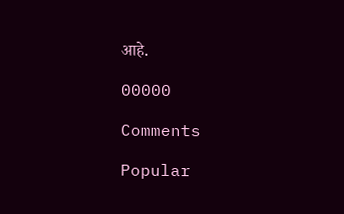आहे.

00000

Comments

Popular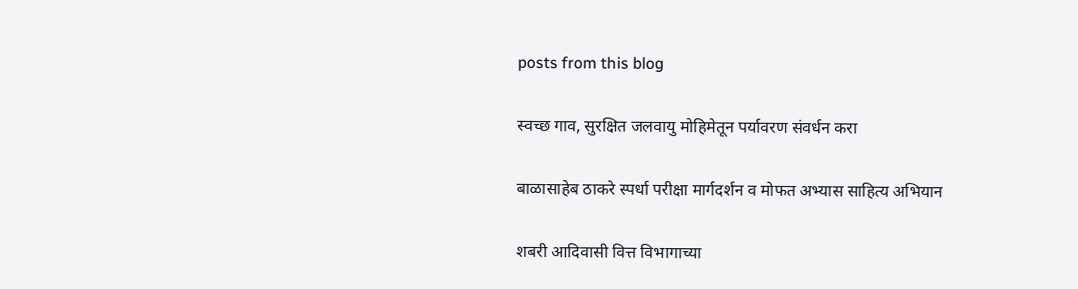posts from this blog

स्वच्छ गाव, सुरक्षित जलवायु मोहिमेतून पर्यावरण संवर्धन करा

बाळासाहेब ठाकरे स्पर्धा परीक्षा मार्गदर्शन व मोफत अभ्यास साहित्य अभियान

शबरी आदिवासी वित्त विभागाच्या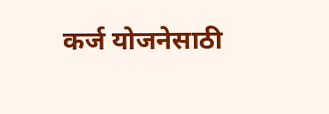कर्ज योजनेसाठी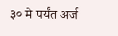३० मे पर्यंत अर्ज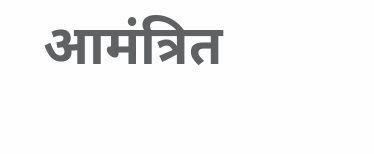आमंत्रित